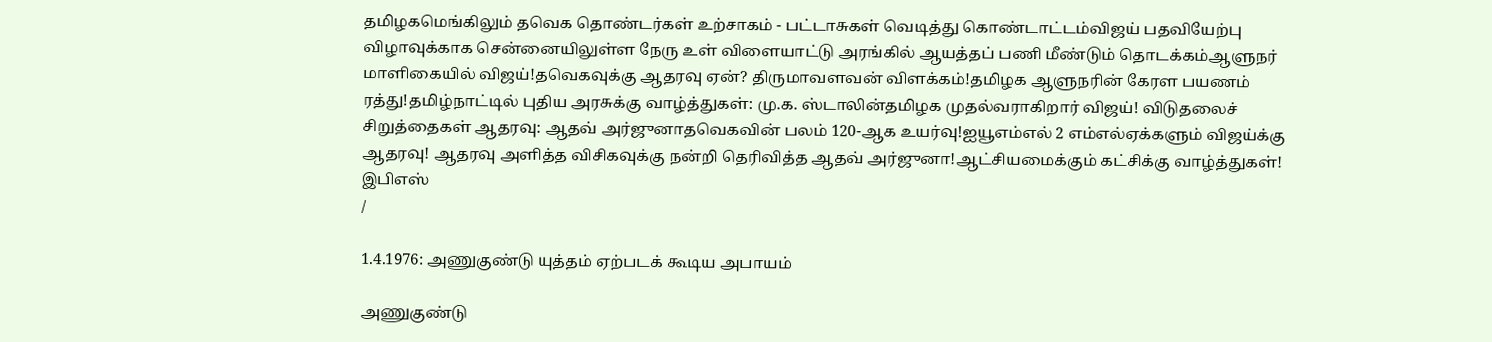தமிழகமெங்கிலும் தவெக தொண்டர்கள் உற்சாகம் - பட்டாசுகள் வெடித்து கொண்டாட்டம்விஜய் பதவியேற்பு விழாவுக்காக சென்னையிலுள்ள நேரு உள் விளையாட்டு அரங்கில் ஆயத்தப் பணி மீண்டும் தொடக்கம்ஆளுநர் மாளிகையில் விஜய்!தவெகவுக்கு ஆதரவு ஏன்? திருமாவளவன் விளக்கம்!தமிழக ஆளுநரின் கேரள பயணம் ரத்து!தமிழ்நாட்டில் புதிய அரசுக்கு வாழ்த்துகள்: மு.க. ஸ்டாலின்தமிழக முதல்வராகிறார் விஜய்! விடுதலைச் சிறுத்தைகள் ஆதரவு: ஆதவ் அர்ஜுனாதவெகவின் பலம் 120-ஆக உயர்வு!ஐயூஎம்எல் 2 எம்எல்ஏக்களும் விஜய்க்கு ஆதரவு! ஆதரவு அளித்த விசிகவுக்கு நன்றி தெரிவித்த ஆதவ் அர்ஜுனா!ஆட்சியமைக்கும் கட்சிக்கு வாழ்த்துகள்! இபிஎஸ்
/

1.4.1976: அணுகுண்டு யுத்தம் ஏற்படக் கூடிய அபாயம்

அணுகுண்டு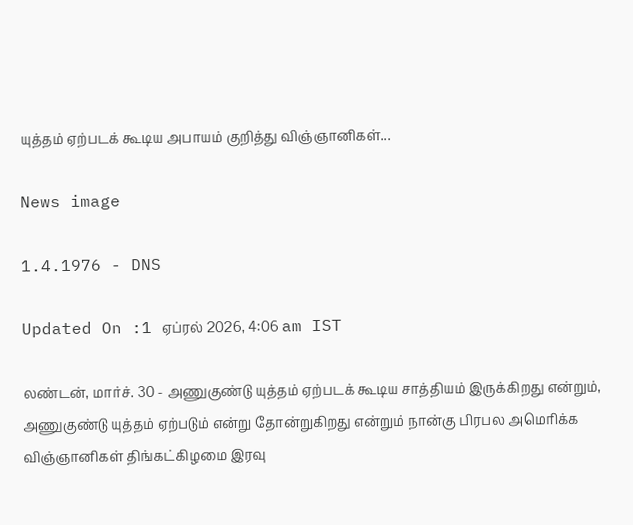யுத்தம் ஏற்படக் கூடிய அபாயம் குறித்து விஞ்ஞானிகள்...

News image

1.4.1976 - DNS

Updated On :1 ஏப்ரல் 2026, 4:06 am IST

லண்டன், மார்ச். 30 - அணுகுண்டு யுத்தம் ஏற்படக் கூடிய சாத்தியம் இருக்கிறது என்றும், அணுகுண்டு யுத்தம் ஏற்படும் என்று தோன்றுகிறது என்றும் நான்கு பிரபல அமெரிக்க விஞ்ஞானிகள் திங்கட்கிழமை இரவு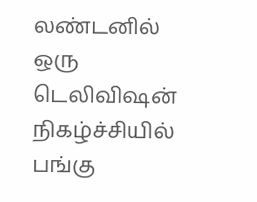லண்டனில் ஒரு டெலிவிஷன் நிகழ்ச்சியில் பங்கு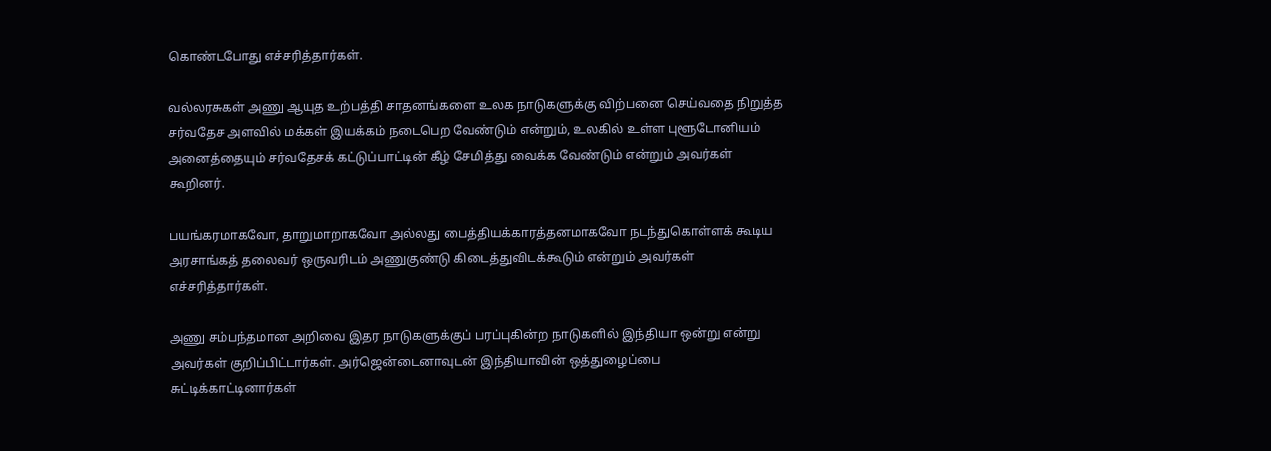கொண்டபோது எச்சரித்தார்கள்.

வல்லரசுகள் அணு ஆயுத உற்பத்தி சாதனங்களை உலக நாடுகளுக்கு விற்பனை செய்வதை நிறுத்த சர்வதேச அளவில் மக்கள் இயக்கம் நடைபெற வேண்டும் என்றும், உலகில் உள்ள புளூடோனியம் அனைத்தையும் சர்வதேசக் கட்டுப்பாட்டின் கீழ் சேமித்து வைக்க வேண்டும் என்றும் அவர்கள் கூறினர்.

பயங்கரமாகவோ, தாறுமாறாகவோ அல்லது பைத்தியக்காரத்தனமாகவோ நடந்துகொள்ளக் கூடிய அரசாங்கத் தலைவர் ஒருவரிடம் அணுகுண்டு கிடைத்துவிடக்கூடும் என்றும் அவர்கள் எச்சரித்தார்கள்.

அணு சம்பந்தமான அறிவை இதர நாடுகளுக்குப் பரப்புகின்ற நாடுகளில் இந்தியா ஒன்று என்று அவர்கள் குறிப்பிட்டார்கள். அர்ஜென்டைனாவுடன் இந்தியாவின் ஒத்துழைப்பை சுட்டிக்காட்டினார்கள்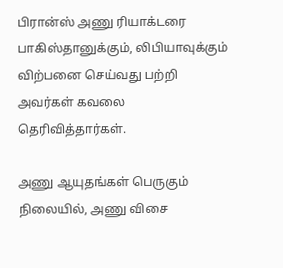பிரான்ஸ் அணு ரியாக்டரை பாகிஸ்தானுக்கும், லிபியாவுக்கும் விற்பனை செய்வது பற்றி அவர்கள் கவலை தெரிவித்தார்கள்.

அணு ஆயுதங்கள் பெருகும் நிலையில், அணு விசை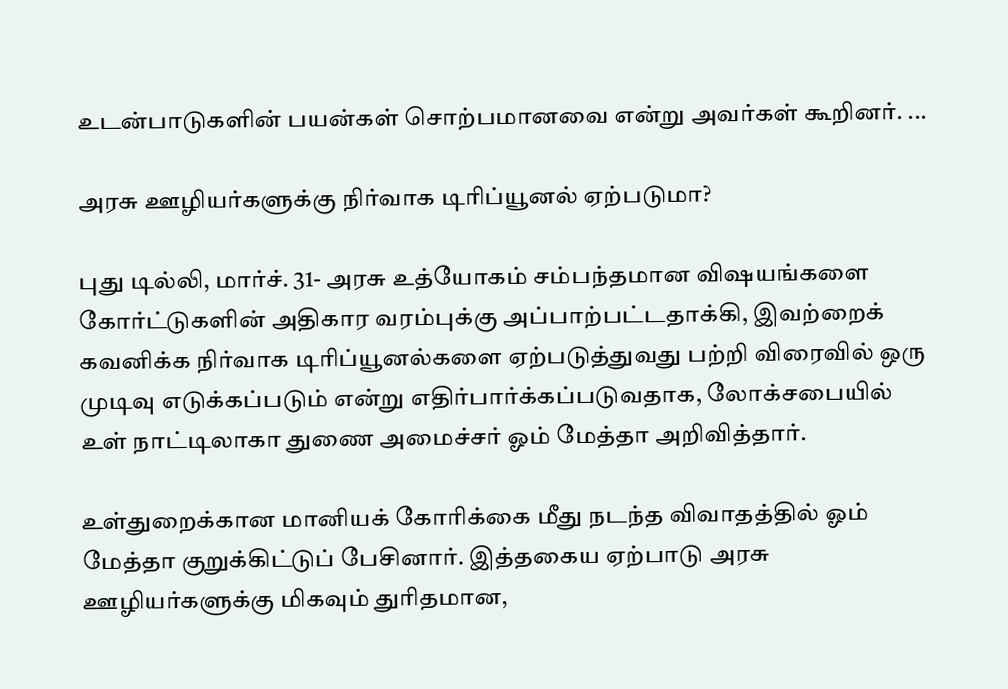உடன்பாடுகளின் பயன்கள் சொற்பமானவை என்று அவர்கள் கூறினர். ...

அரசு ஊழியர்களுக்கு நிர்வாக டிரிப்யூனல் ஏற்படுமா?

புது டில்லி, மார்ச். 31- அரசு உத்யோகம் சம்பந்தமான விஷயங்களை கோர்ட்டுகளின் அதிகார வரம்புக்கு அப்பாற்பட்டதாக்கி, இவற்றைக் கவனிக்க நிர்வாக டிரிப்யூனல்களை ஏற்படுத்துவது பற்றி விரைவில் ஒரு முடிவு எடுக்கப்படும் என்று எதிர்பார்க்கப்படுவதாக, லோக்சபையில் உள் நாட்டிலாகா துணை அமைச்சர் ஓம் மேத்தா அறிவித்தார்.

உள்துறைக்கான மானியக் கோரிக்கை மீது நடந்த விவாதத்தில் ஓம் மேத்தா குறுக்கிட்டுப் பேசினார். இத்தகைய ஏற்பாடு அரசு ஊழியர்களுக்கு மிகவும் துரிதமான,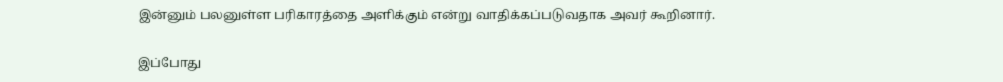இன்னும் பலனுள்ள பரிகாரத்தை அளிக்கும் என்று வாதிக்கப்படுவதாக அவர் கூறினார்.

இப்போது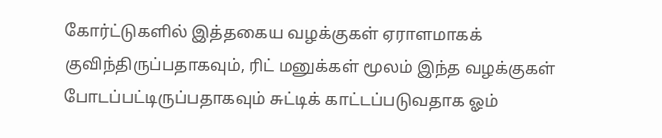கோர்ட்டுகளில் இத்தகைய வழக்குகள் ஏராளமாகக் குவிந்திருப்பதாகவும், ரிட் மனுக்கள் மூலம் இந்த வழக்குகள் போடப்பட்டிருப்பதாகவும் சுட்டிக் காட்டப்படுவதாக ஓம்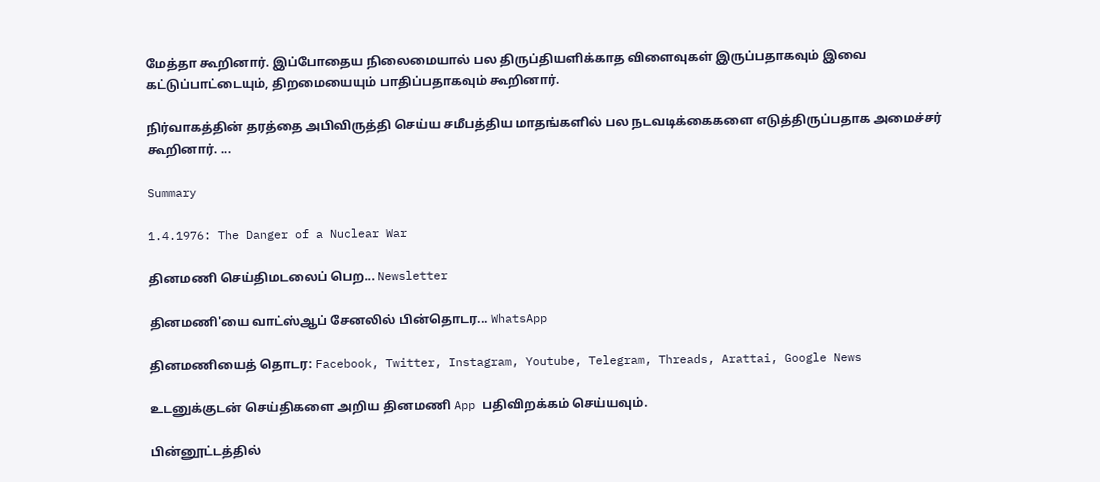மேத்தா கூறினார். இப்போதைய நிலைமையால் பல திருப்தியளிக்காத விளைவுகள் இருப்பதாகவும் இவை கட்டுப்பாட்டையும், திறமையையும் பாதிப்பதாகவும் கூறினார்.

நிர்வாகத்தின் தரத்தை அபிவிருத்தி செய்ய சமீபத்திய மாதங்களில் பல நடவடிக்கைகளை எடுத்திருப்பதாக அமைச்சர் கூறினார். ...

Summary

1.4.1976: The Danger of a Nuclear War

தினமணி செய்திமடலைப் பெற... Newsletter

தினமணி'யை வாட்ஸ்ஆப் சேனலில் பின்தொடர... WhatsApp

தினமணியைத் தொடர: Facebook, Twitter, Instagram, Youtube, Telegram, Threads, Arattai, Google News

உடனுக்குடன் செய்திகளை அறிய தினமணி App பதிவிறக்கம் செய்யவும்.

பின்னூட்டத்தில்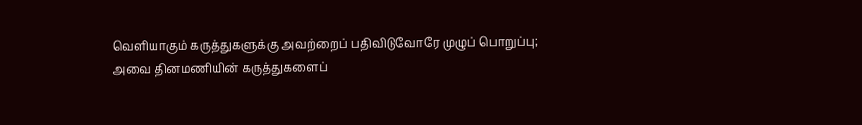வெளியாகும் கருத்துகளுக்கு அவற்றைப் பதிவிடுவோரே முழுப் பொறுப்பு; அவை தினமணியின் கருத்துகளைப்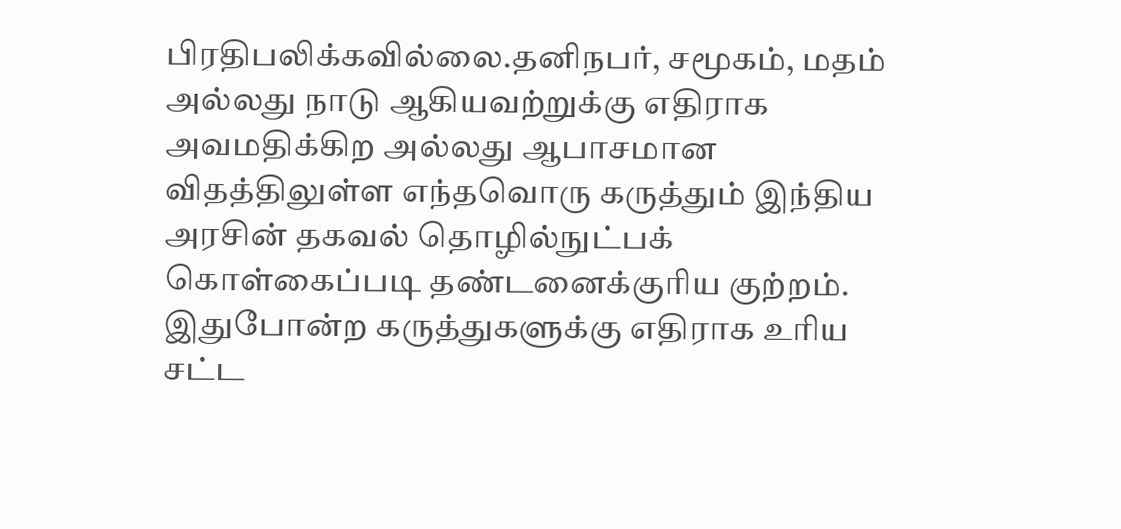பிரதிபலிக்கவில்லை.தனிநபர், சமூகம், மதம் அல்லது நாடு ஆகியவற்றுக்கு எதிராக அவமதிக்கிற அல்லது ஆபாசமான விதத்திலுள்ள எந்தவொரு கருத்தும் இந்திய அரசின் தகவல் தொழில்நுட்பக் கொள்கைப்படி தண்டனைக்குரிய குற்றம். இதுபோன்ற கருத்துகளுக்கு எதிராக உரிய சட்ட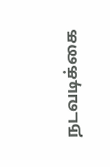நடவடிக்கை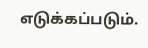எடுக்கப்படும்.